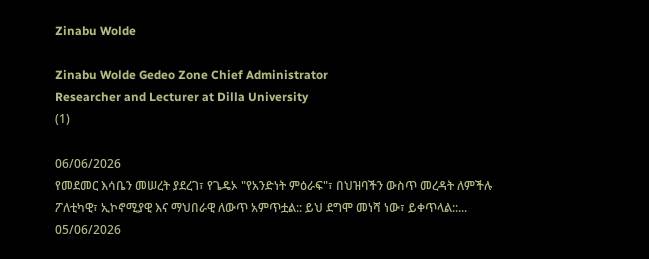Zinabu Wolde

Zinabu Wolde Gedeo Zone Chief Administrator
Researcher and Lecturer at Dilla University
(1)

06/06/2026
የመደመር እሳቤን መሠረት ያደረገ፣ የጌዴኦ "የአንድነት ምዕራፍ"፣ በህዝባችን ውስጥ መረዳት ለምችሉ ፖለቲካዊ፣ ኢኮኖሚያዊ እና ማህበራዊ ለውጥ አምጥቷል:: ይህ ደግሞ መነሻ ነው፣ ይቀጥላል::...
05/06/2026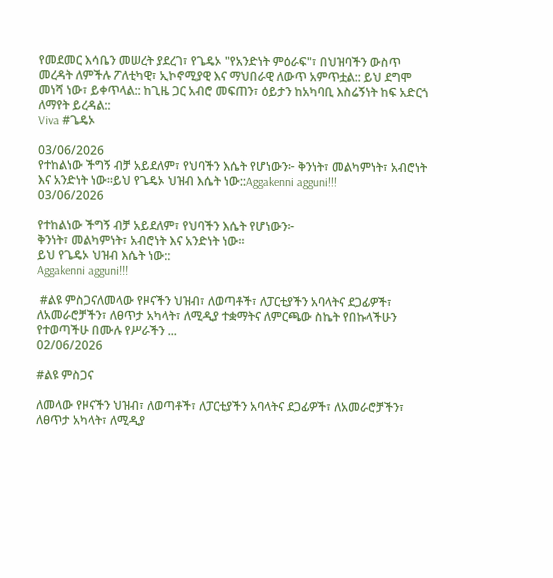የመደመር እሳቤን መሠረት ያደረገ፣ የጌዴኦ "የአንድነት ምዕራፍ"፣ በህዝባችን ውስጥ መረዳት ለምችሉ ፖለቲካዊ፣ ኢኮኖሚያዊ እና ማህበራዊ ለውጥ አምጥቷል:: ይህ ደግሞ መነሻ ነው፣ ይቀጥላል:: ከጊዜ ጋር አብሮ መፍጠን፣ ዕይታን ከአካባቢ እስሬኝነት ከፍ አድርጎ ለማየት ይረዳል::
Viva #ጌዴኦ

03/06/2026
የተከልነው ችግኝ ብቻ አይደለም፣ የህባችን እሴት የሆነውን፦ ቅንነት፣ መልካምነት፣ አብሮነት እና አንድነት ነው።ይህ የጌዴኦ ህዝብ እሴት ነው::Aggakenni agguni!!!
03/06/2026

የተከልነው ችግኝ ብቻ አይደለም፣ የህባችን እሴት የሆነውን፦
ቅንነት፣ መልካምነት፣ አብሮነት እና አንድነት ነው።
ይህ የጌዴኦ ህዝብ እሴት ነው::
Aggakenni agguni!!!

 #ልዩ ምስጋናለመላው የዞናችን ህዝብ፣ ለወጣቶች፣ ለፓርቲያችን አባላትና ደጋፊዎች፣ ለአመራሮቻችን፣ ለፀጥታ አካላት፣ ለሚዲያ ተቋማትና ለምርጫው ስኬት የበኩላችሁን የተወጣችሁ በሙሉ የሥራችን ...
02/06/2026

#ልዩ ምስጋና

ለመላው የዞናችን ህዝብ፣ ለወጣቶች፣ ለፓርቲያችን አባላትና ደጋፊዎች፣ ለአመራሮቻችን፣ ለፀጥታ አካላት፣ ለሚዲያ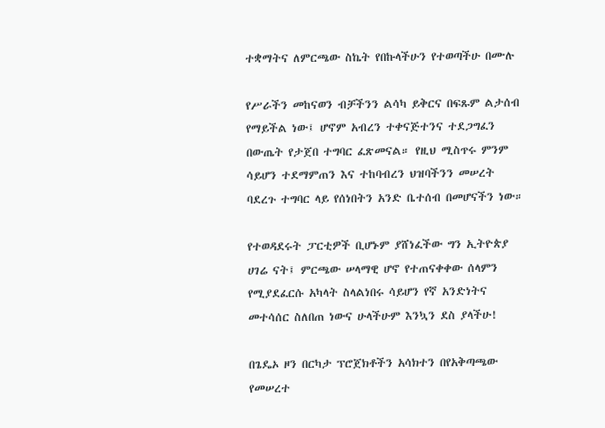ተቋማትና ለምርጫው ስኬት የበኩላችሁን የተወጣችሁ በሙሉ

የሥራችን መከናወን ብቻችንን ልሳካ ይቅርና በፍጹም ልታሰብ የማይችል ነው፤ ሆኖም አብረን ተቀናጅተንና ተደጋግፈን በውጤት የታጀበ ተግባር ፈጽመናል። የዚህ ሚስጥሩ ምንም ሳይሆን ተደማምጠን እና ተከባብረን ህዝባችንን መሠረት ባደረጉ ተግባር ላይ የሰነበትን አንድ ቤተሰብ በመሆናችን ነው።

የተወዳደሩት ፓርቲዎች ቢሆኑም ያሸነፈችው ግን ኢትዮጵያ ሀገሬ ናት፤ ምርጫው ሠላማዊ ሆኖ የተጠናቀቀው ሰላምን የሚያደፈርሱ አካላት ስላልነበሩ ሳይሆን የኛ አንድነትና መተሳሰር ስለበጠ ነውና ሁላችሁም እንኳን ደስ ያላችሁ!

በጌዴኦ ዞን በርካታ ፕሮጀክቶችን አሳክተን በየአቅጣጫው የመሠረተ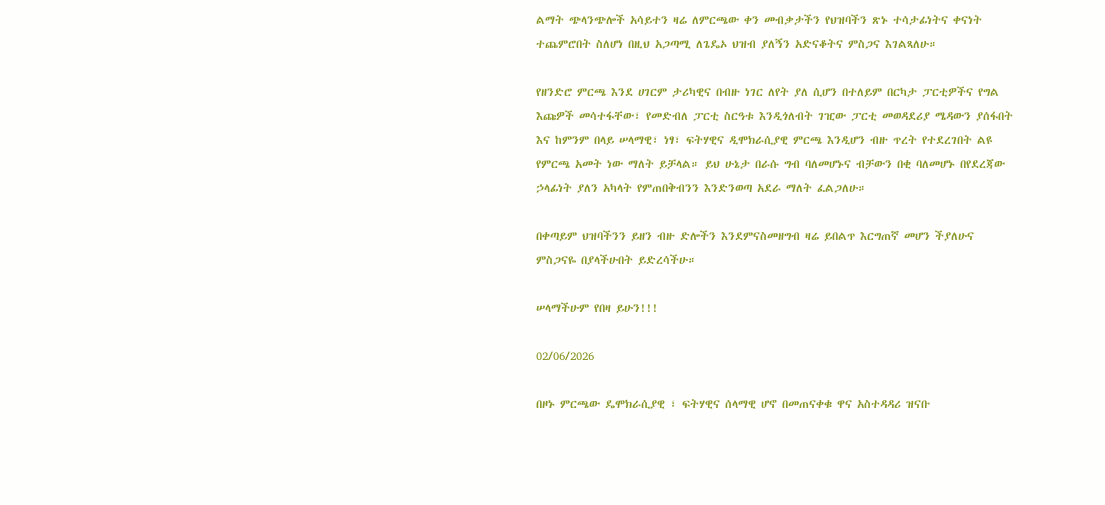ልማት ጭላንጭሎች አሳይተን ዛሬ ለምርጫው ቀን መብቃታችን የህዝባችን ጽኑ ተሳታፊነትና ቀናነት ተጨምሮበት ስለሆነ በዚህ አጋጣሚ ለጌዴኦ ህዝብ ያለኝን አድናቆትና ምስጋና እገልጻለሁ።

የዘንድሮ ምርጫ እንደ ሀገርም ታሪካዊና በብዙ ነገር ለየት ያለ ሲሆን በተለይም በርካታ ፓርቲዎችና የግል እጩዎች መሳተፋቸው፣ የመድብለ ፓርቲ ስርዓቱ እንዲጎለብት ገዢው ፓርቲ መወዳደሪያ ሜዳውን ያሰፋበት እና ከምንም በላይ ሠላማዊ፣ ነፃ፣ ፍትሃዊና ዲሞክራሲያዊ ምርጫ እንዲሆን ብዙ ጥረት የተደረገበት ልዩ የምርጫ አመት ነው ማለት ይቻላል። ይህ ሁኔታ በራሱ ግብ ባለመሆኑና ብቻውን በቂ ባለመሆኑ በየደረጃው ኃላፊነት ያለን አካላት የምጠበቅብንን እንድንወጣ አደራ ማለት ፈልጋለሁ።

በቀጣይም ህዝባችንን ይዘን ብዙ ድሎችን እንደምናስመዘግብ ዛሬ ይበልጥ እርግጠኛ መሆን ችያለሁና ምስጋናዬ በያላችሁበት ይድረሳችሁ።

ሠላማችሁም የበዛ ይሁን!!!

02/06/2026

በዞኑ ምርጫው ዴሞክራሲያዊ ፣ ፍትሃዊና ሰላማዊ ሆኖ በመጠናቀቁ ዋና አስተዳዳሪ ዝናቡ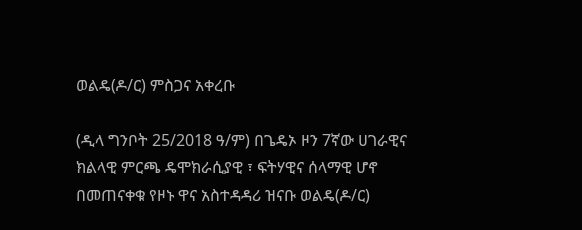ወልዴ(ዶ/ር) ምስጋና አቀረቡ

(ዲላ ግንቦት 25/2018 ዓ/ም) በጌዴኦ ዞን 7ኛው ሀገራዊና ክልላዊ ምርጫ ዴሞክራሲያዊ ፣ ፍትሃዊና ሰላማዊ ሆኖ በመጠናቀቁ የዞኑ ዋና አስተዳዳሪ ዝናቡ ወልዴ(ዶ/ር)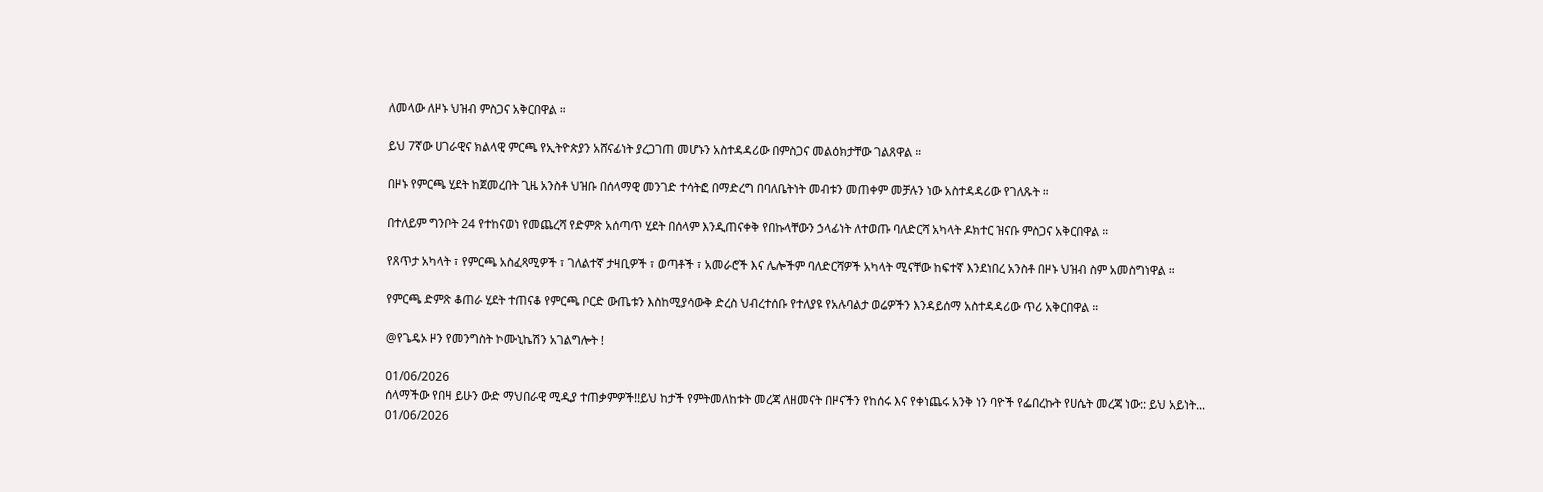ለመላው ለዞኑ ህዝብ ምስጋና አቅርበዋል ።

ይህ 7ኛው ሀገራዊና ክልላዊ ምርጫ የኢትዮጵያን አሸናፊነት ያረጋገጠ መሆኑን አስተዳዳሪው በምስጋና መልዕክታቸው ገልጸዋል ።

በዞኑ የምርጫ ሂደት ከጀመረበት ጊዜ አንስቶ ህዝቡ በሰላማዊ መንገድ ተሳትፎ በማድረግ በባለቤትነት መብቱን መጠቀም መቻሉን ነው አስተዳዳሪው የገለጹት ።

በተለይም ግንቦት 24 የተከናወነ የመጨረሻ የድምጽ አሰጣጥ ሂደት በሰላም እንዲጠናቀቅ የበኩላቸውን ኃላፊነት ለተወጡ ባለድርሻ አካላት ዶክተር ዝናቡ ምስጋና አቅርበዋል ።

የጸጥታ አካላት ፣ የምርጫ አስፈጻሚዎች ፣ ገለልተኛ ታዛቢዎች ፣ ወጣቶች ፣ አመራሮች እና ሌሎችም ባለድርሻዎች አካላት ሚናቸው ከፍተኛ እንደነበረ አንስቶ በዞኑ ህዝብ ስም አመስግነዋል ።

የምርጫ ድምጽ ቆጠራ ሂደት ተጠናቆ የምርጫ ቦርድ ውጤቱን እስከሚያሳውቅ ድረስ ህብረተሰቡ የተለያዩ የአሉባልታ ወሬዎችን እንዳይሰማ አስተዳዳሪው ጥሪ አቅርበዋል ።

@የጌዴኦ ዞን የመንግስት ኮሙኒኬሽን አገልግሎት !

01/06/2026
ሰላማችው የበዛ ይሁን ውድ ማህበራዊ ሚዲያ ተጠቃምዎች!!ይህ ከታች የምትመለከቱት መረጃ ለዘመናት በዞናችን የከሰሩ እና የቀነጨሩ አንቅ ነን ባዮች የፌበረኩት የሀሴት መረጃ ነው:: ይህ አይነት...
01/06/2026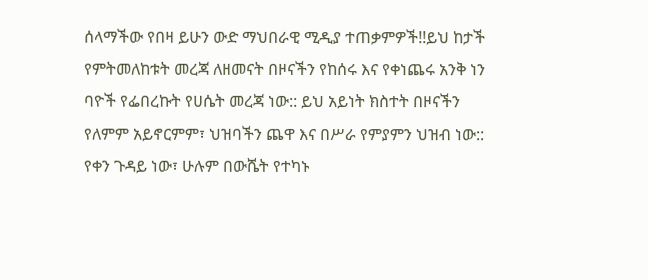ሰላማችው የበዛ ይሁን ውድ ማህበራዊ ሚዲያ ተጠቃምዎች!!ይህ ከታች የምትመለከቱት መረጃ ለዘመናት በዞናችን የከሰሩ እና የቀነጨሩ አንቅ ነን ባዮች የፌበረኩት የሀሴት መረጃ ነው:: ይህ አይነት ክስተት በዞናችን የለምም አይኖርምም፣ ህዝባችን ጨዋ እና በሥራ የምያምን ህዝብ ነው:: የቀን ጉዳይ ነው፣ ሁሉም በውሼት የተካኑ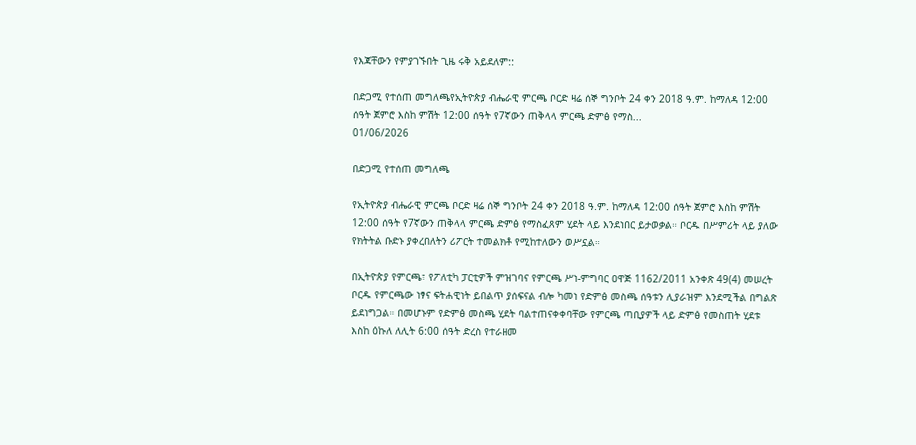የእጃቸውን የምያገኙበት ጊዜ ሩቅ አይደለም::

በድጋሚ የተሰጠ መግለጫየኢትዮጵያ ብሔራዊ ምርጫ ቦርድ ዛሬ ሰኞ ግንቦት 24 ቀን 2018 ዓ.ም. ከማለዳ 12:00 ሰዓት ጀምሮ እስከ ምሽት 12:00 ሰዓት የ7ኛውን ጠቅላላ ምርጫ ድምፅ የማስ...
01/06/2026

በድጋሚ የተሰጠ መግለጫ

የኢትዮጵያ ብሔራዊ ምርጫ ቦርድ ዛሬ ሰኞ ግንቦት 24 ቀን 2018 ዓ.ም. ከማለዳ 12:00 ሰዓት ጀምሮ እስከ ምሽት 12:00 ሰዓት የ7ኛውን ጠቅላላ ምርጫ ድምፅ የማስፈጸም ሂደት ላይ እንደነበር ይታወቃል። ቦርዱ በሥምሪት ላይ ያለው የክትትል ቡድኑ ያቀረበለትን ሪፖርት ተመልክቶ የሚከተለውን ወሥኗል።

በኢትዮጵያ የምርጫ፣ የፖለቲካ ፓርቲዎች ምዝገባና የምርጫ ሥነ-ምግባር ዐዋጅ 1162/2011 አንቀጽ 49(4) መሠረት ቦርዱ የምርጫው ነፃና ፍትሐዊነት ይበልጥ ያሰፍናል ብሎ ካመነ የድምፅ መስጫ ሰዓቱን ሊያራዝም እንደሚችል በግልጽ ይደነግጋል። በመሆኑም የድምፅ መስጫ ሂደት ባልተጠናቀቀባቸው የምርጫ ጣቢያዎች ላይ ድምፅ የመስጠት ሂደቱ እስከ ዕኩለ ለሊት 6:00 ሰዓት ድረስ የተራዘመ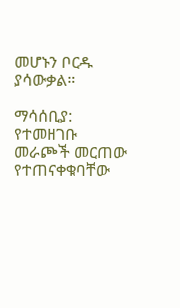መሆኑን ቦርዱ ያሳውቃል።

ማሳሰቢያ: የተመዘገቡ መራጮች መርጠው የተጠናቀቁባቸው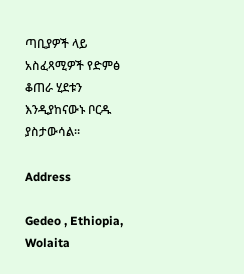ጣቢያዎች ላይ አስፈጻሚዎች የድምፅ ቆጠራ ሂደቱን እንዲያከናውኑ ቦርዱ ያስታውሳል።

Address

Gedeo , Ethiopia, Wolaita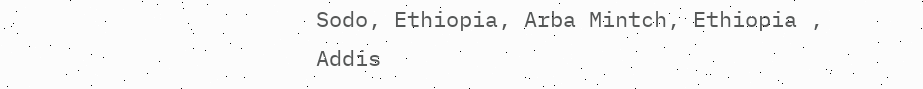Sodo, Ethiopia, Arba Mintch, Ethiopia , Addis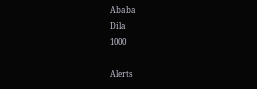Ababa
Dila
1000

Alerts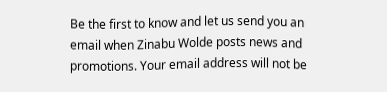Be the first to know and let us send you an email when Zinabu Wolde posts news and promotions. Your email address will not be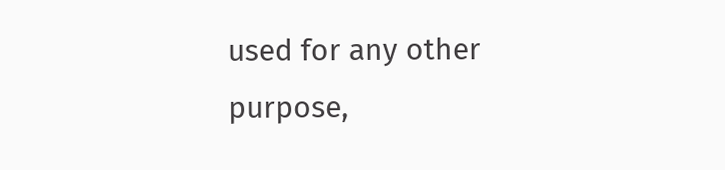used for any other purpose,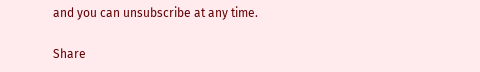and you can unsubscribe at any time.

Share